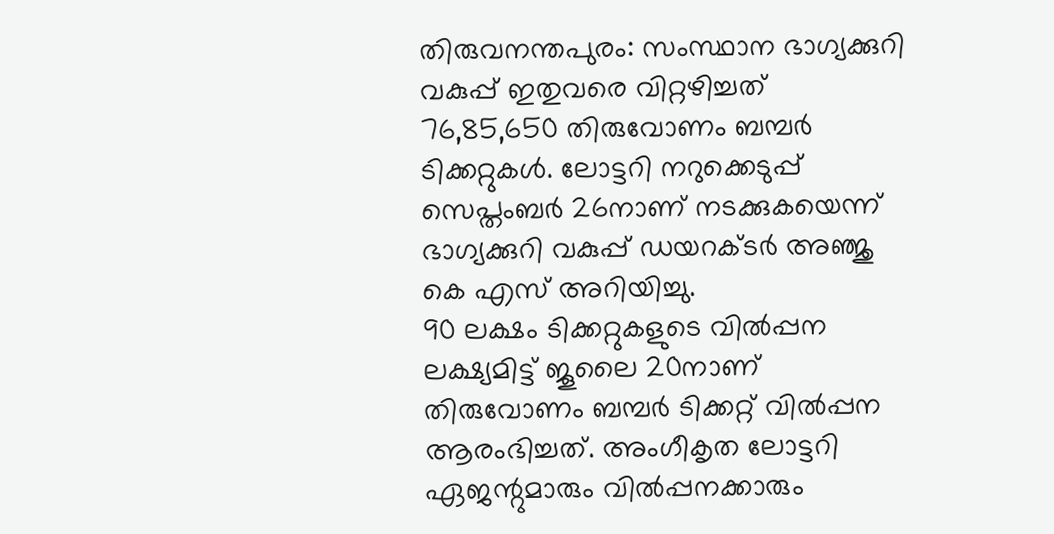തിരുവനന്തപുരം: സംസ്ഥാന ഭാഗ്യക്കുറി വകുപ്പ് ഇതുവരെ വിറ്റഴിച്ചത് 76,85,650 തിരുവോണം ബമ്പർ ടിക്കറ്റുകൾ. ലോട്ടറി നറുക്കെടുപ്പ് സെപ്തംബർ 26നാണ് നടക്കുകയെന്ന് ഭാഗ്യക്കുറി വകുപ്പ് ഡയറക്ടർ അഞ്ജു കെ എസ് അറിയിച്ചു.
90 ലക്ഷം ടിക്കറ്റുകളുടെ വിൽപ്പന ലക്ഷ്യമിട്ട് ജൂലൈ 20നാണ് തിരുവോണം ബമ്പർ ടിക്കറ്റ് വിൽപ്പന ആരംഭിച്ചത്. അംഗീകൃത ലോട്ടറി ഏജന്റുമാരും വിൽപ്പനക്കാരും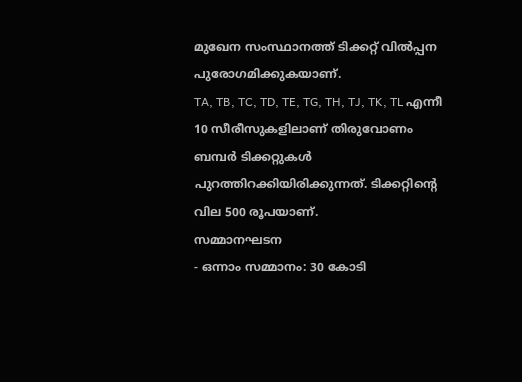മുഖേന സംസ്ഥാനത്ത് ടിക്കറ്റ് വിൽപ്പന പുരോഗമിക്കുകയാണ്.
TA, TB, TC, TD, TE, TG, TH, TJ, TK, TL എന്നീ 10 സീരീസുകളിലാണ് തിരുവോണം ബമ്പർ ടിക്കറ്റുകൾ പുറത്തിറക്കിയിരിക്കുന്നത്. ടിക്കറ്റിന്റെ വില 500 രൂപയാണ്.
സമ്മാനഘടന
- ഒന്നാം സമ്മാനം: 30 കോടി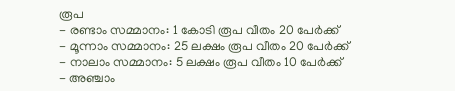രൂപ
- രണ്ടാം സമ്മാനം: 1 കോടി രൂപ വീതം 20 പേർക്ക്
- മൂന്നാം സമ്മാനം: 25 ലക്ഷം രൂപ വീതം 20 പേർക്ക്
- നാലാം സമ്മാനം: 5 ലക്ഷം രൂപ വീതം 10 പേർക്ക്
- അഞ്ചാം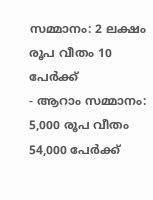സമ്മാനം: 2 ലക്ഷം രൂപ വീതം 10 പേർക്ക്
- ആറാം സമ്മാനം: 5,000 രൂപ വീതം 54,000 പേർക്ക്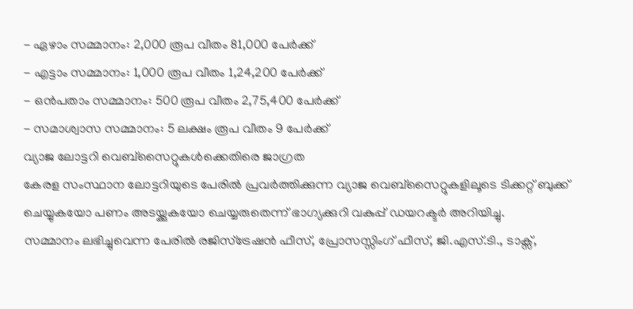- ഏഴാം സമ്മാനം: 2,000 രൂപ വീതം 81,000 പേർക്ക്
- എട്ടാം സമ്മാനം: 1,000 രൂപ വീതം 1,24,200 പേർക്ക്
- ഒൻപതാം സമ്മാനം: 500 രൂപ വീതം 2,75,400 പേർക്ക്
- സമാശ്വാസ സമ്മാനം: 5 ലക്ഷം രൂപ വീതം 9 പേർക്ക്
വ്യാജ ലോട്ടറി വെബ്സൈറ്റുകൾക്കെതിരെ ജാഗ്രത
കേരള സംസ്ഥാന ലോട്ടറിയുടെ പേരിൽ പ്രവർത്തിക്കുന്ന വ്യാജ വെബ്സൈറ്റുകളിലൂടെ ടിക്കറ്റ് ബുക്ക് ചെയ്യുകയോ പണം അടയ്ക്കുകയോ ചെയ്യരുതെന്ന് ഭാഗ്യക്കുറി വകുപ്പ് ഡയറക്ടർ അറിയിച്ചു.
സമ്മാനം ലഭിച്ചുവെന്ന പേരിൽ രജിസ്ട്രേഷൻ ഫീസ്, പ്രോസസ്സിംഗ് ഫീസ്, ജി.എസ്.ടി., ടാക്സ്,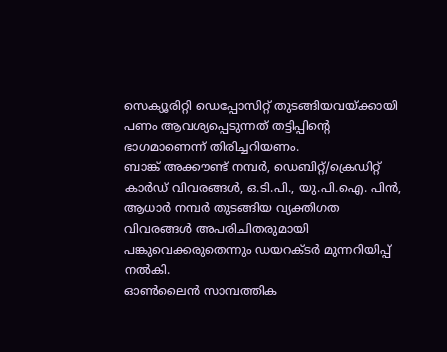സെക്യൂരിറ്റി ഡെപ്പോസിറ്റ് തുടങ്ങിയവയ്ക്കായി പണം ആവശ്യപ്പെടുന്നത് തട്ടിപ്പിന്റെ ഭാഗമാണെന്ന് തിരിച്ചറിയണം.
ബാങ്ക് അക്കൗണ്ട് നമ്പർ, ഡെബിറ്റ്/ക്രെഡിറ്റ് കാർഡ് വിവരങ്ങൾ, ഒ.ടി.പി., യു.പി.ഐ. പിൻ, ആധാർ നമ്പർ തുടങ്ങിയ വ്യക്തിഗത വിവരങ്ങൾ അപരിചിതരുമായി പങ്കുവെക്കരുതെന്നും ഡയറക്ടർ മുന്നറിയിപ്പ് നൽകി.
ഓൺലൈൻ സാമ്പത്തിക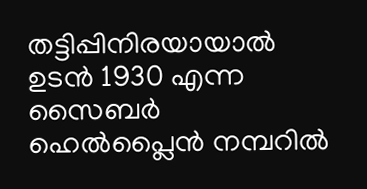തട്ടിപ്പിനിരയായാൽ ഉടൻ 1930 എന്ന സൈബർ ഹെൽപ്ലൈൻ നമ്പറിൽ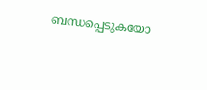ബന്ധപ്പെടുകയോ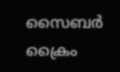സൈബർ ക്രൈം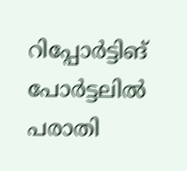റിപ്പോർട്ടിങ് പോർട്ടലിൽ പരാതി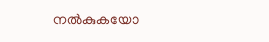നൽകുകയോ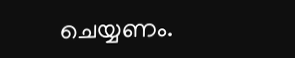ചെയ്യണം.